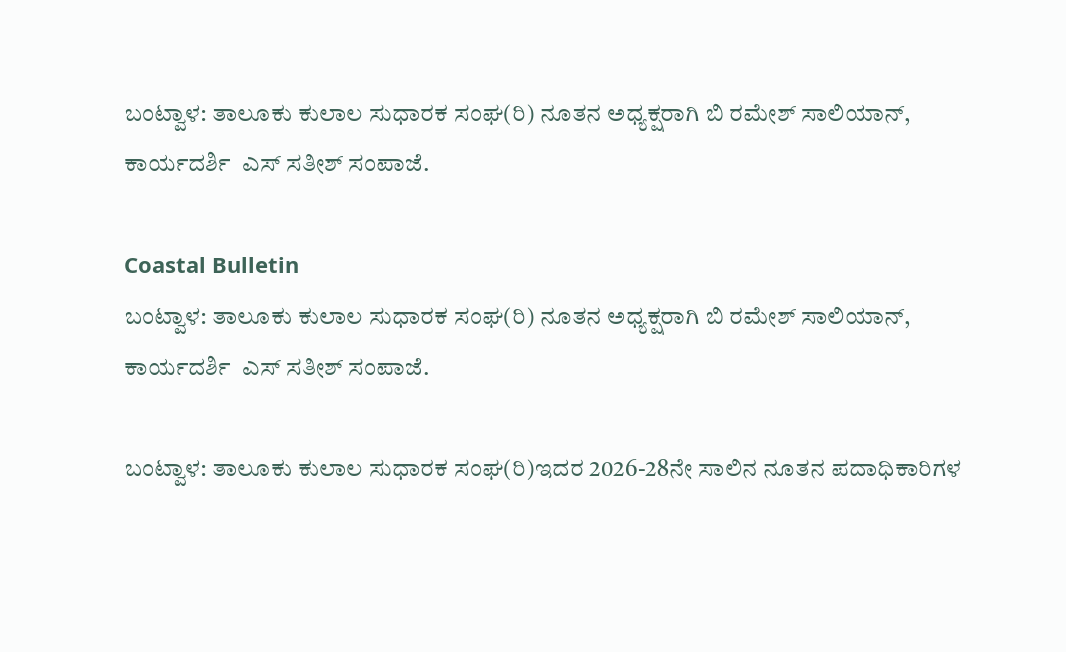ಬಂಟ್ವಾಳ: ತಾಲೂಕು ಕುಲಾಲ ಸುಧಾರಕ ಸಂಘ(ರಿ) ನೂತನ ಅಧ್ಯಕ್ಷರಾಗಿ ಬಿ ರಮೇಶ್ ಸಾಲಿಯಾನ್, ಕಾರ್ಯದರ್ಶಿ  ಎಸ್ ಸತೀಶ್ ಸಂಪಾಜೆ.

Coastal Bulletin
ಬಂಟ್ವಾಳ: ತಾಲೂಕು ಕುಲಾಲ ಸುಧಾರಕ ಸಂಘ(ರಿ) ನೂತನ ಅಧ್ಯಕ್ಷರಾಗಿ ಬಿ ರಮೇಶ್ ಸಾಲಿಯಾನ್, ಕಾರ್ಯದರ್ಶಿ  ಎಸ್ ಸತೀಶ್ ಸಂಪಾಜೆ.

ಬಂಟ್ವಾಳ: ತಾಲೂಕು ಕುಲಾಲ ಸುಧಾರಕ ಸಂಘ(ರಿ)ಇದರ 2026-28ನೇ ಸಾಲಿನ ನೂತನ ಪದಾಧಿಕಾರಿಗಳ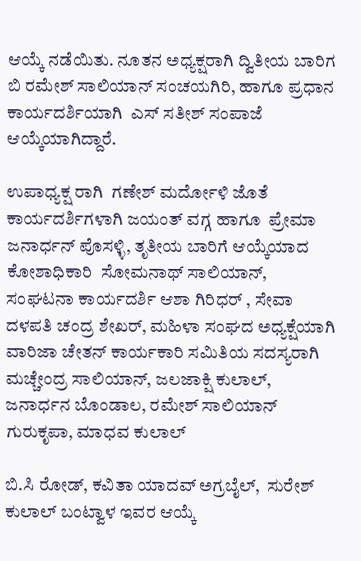ಆಯ್ಕೆ ನಡೆಯಿತು. ನೂತನ ಅಧ್ಯಕ್ಷರಾಗಿ ದ್ವಿತೀಯ ಬಾರಿಗ ಬಿ ರಮೇಶ್ ಸಾಲಿಯಾನ್ ಸಂಚಯಗಿರಿ, ಹಾಗೂ ಪ್ರಧಾನ ಕಾರ್ಯದರ್ಶಿಯಾಗಿ  ಎಸ್ ಸತೀಶ್ ಸಂಪಾಜೆ ಆಯ್ಕೆಯಾಗಿದ್ದಾರೆ.

ಉಪಾಧ್ಯಕ್ಷ ರಾಗಿ  ಗಣೇಶ್ ಮರ್ದೋಳಿ ಜೊತೆ ಕಾರ್ಯದರ್ಶಿಗಳಾಗಿ ಜಯಂತ್ ವಗ್ಗ ಹಾಗೂ  ಪ್ರೇಮಾ ಜನಾರ್ಧನ್ ಪೊಸಳ್ಳಿ, ತೃತೀಯ ಬಾರಿಗೆ ಆಯ್ಕೆಯಾದ ಕೋಶಾಧಿಕಾರಿ  ಸೋಮನಾಥ್ ಸಾಲಿಯಾನ್, ಸಂಘಟನಾ ಕಾರ್ಯದರ್ಶಿ ಆಶಾ ಗಿರಿಧರ್ , ಸೇವಾ ದಳಪತಿ ಚಂದ್ರ ಶೇಖರ್, ಮಹಿಳಾ ಸಂಘದ ಅಧ್ಯಕ್ಷೆಯಾಗಿ ವಾರಿಜಾ ಚೇತನ್ ಕಾರ್ಯಕಾರಿ ಸಮಿತಿಯ ಸದಸ್ಯರಾಗಿ ಮಚ್ಚೇಂದ್ರ ಸಾಲಿಯಾನ್, ಜಲಜಾಕ್ಷಿ ಕುಲಾಲ್,  ಜನಾರ್ಧನ ಬೊಂಡಾಲ, ರಮೇಶ್ ಸಾಲಿಯಾನ್ ಗುರುಕೃಪಾ, ಮಾಧವ ಕುಲಾಲ್

ಬಿ.ಸಿ ರೋಡ್, ಕವಿತಾ ಯಾದವ್ ಅಗ್ರಬೈಲ್,  ಸುರೇಶ್ ಕುಲಾಲ್ ಬಂಟ್ವಾಳ ಇವರ ಆಯ್ಕೆ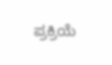ಪ್ರಕ್ರಿಯೆ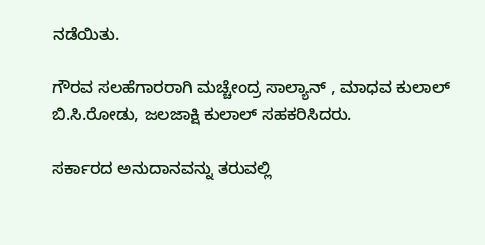ನಡೆಯಿತು.

ಗೌರವ ಸಲಹೆಗಾರರಾಗಿ ಮಚ್ಚೇಂದ್ರ ಸಾಲ್ಯಾನ್ , ಮಾಧವ ಕುಲಾಲ್ ಬಿ.ಸಿ.ರೋಡು, ಜಲಜಾಕ್ಷಿ ಕುಲಾಲ್ ಸಹಕರಿಸಿದರು.

ಸರ್ಕಾರದ ಅನುದಾನವನ್ನು ತರುವಲ್ಲಿ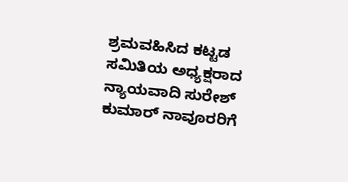ಶ್ರಮವಹಿಸಿದ ಕಟ್ಟಡ ಸಮಿತಿಯ ಅಧ್ಯಕ್ಷರಾದ  ನ್ಯಾಯವಾದಿ ಸುರೇಶ್ ಕುಮಾರ್ ನಾವೂರರಿಗೆ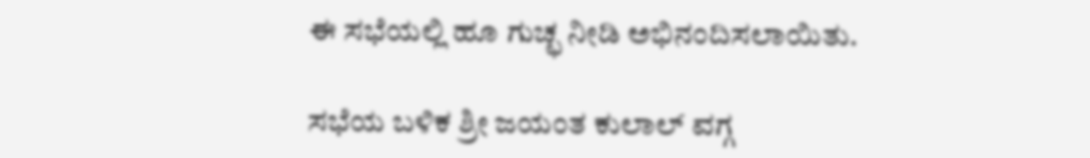ಈ ಸಭೆಯಲ್ಲಿ ಹೂ ಗುಚ್ಛ ನೀಡಿ ಅಭಿನಂದಿಸಲಾಯಿತು.

ಸಭೆಯ ಬಳಿಕ ಶ್ರೀ ಜಯಂತ ಕುಲಾಲ್ ವಗ್ಗ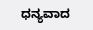ಧನ್ಯವಾದ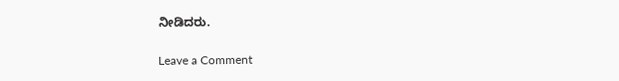ನೀಡಿದರು.

Leave a Comment